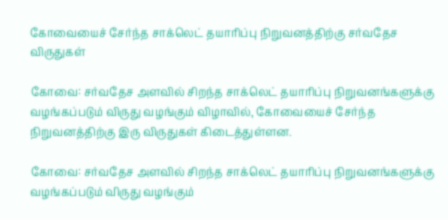கோவையைச் சேர்ந்த சாக்லெட் தயாரிப்பு நிறுவனத்திற்கு சர்வதேச விருதுகள்

கோவை: சர்வதேச அளவில் சிறந்த சாக்லெட் தயாரிப்பு நிறுவனங்களுக்கு வழங்கப்படும் விருது வழங்கும் விழாவில், கோவையைச் சேர்ந்த நிறுவனத்திற்கு இரு விருதுகள் கிடைத்துள்ளன.

கோவை: சர்வதேச அளவில் சிறந்த சாக்லெட் தயாரிப்பு நிறுவனங்களுக்கு வழங்கப்படும் விருது வழங்கும்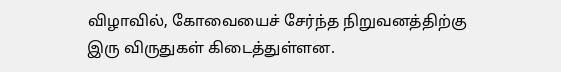விழாவில், கோவையைச் சேர்ந்த நிறுவனத்திற்கு இரு விருதுகள் கிடைத்துள்ளன.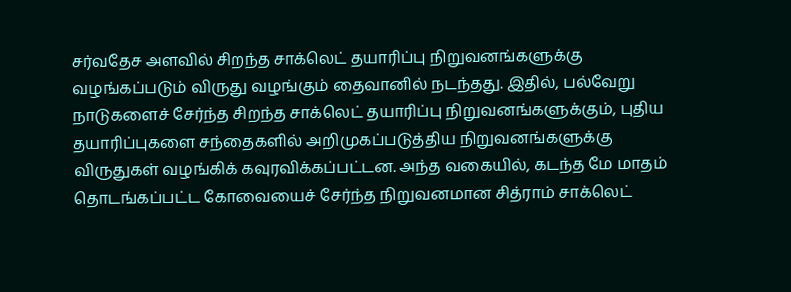சர்வதேச அளவில் சிறந்த சாக்லெட் தயாரிப்பு நிறுவனங்களுக்கு வழங்கப்படும் விருது வழங்கும் தைவானில் நடந்தது. இதில், பல்வேறு நாடுகளைச் சேர்ந்த சிறந்த சாக்லெட் தயாரிப்பு நிறுவனங்களுக்கும், புதிய தயாரிப்புகளை சந்தைகளில் அறிமுகப்படுத்திய நிறுவனங்களுக்கு விருதுகள் வழங்கிக் கவுரவிக்கப்பட்டன. அந்த வகையில், கடந்த மே மாதம் தொடங்கப்பட்ட கோவையைச் சேர்ந்த நிறுவனமான சித்ராம் சாக்லெட்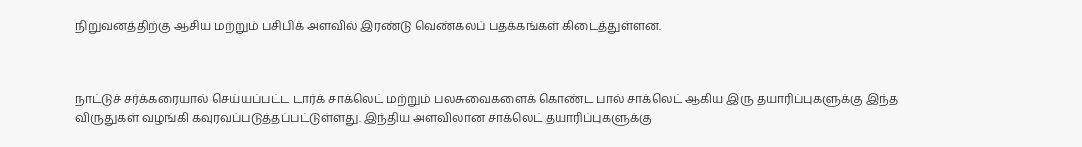நிறுவனத்திற்கு ஆசிய மற்றும் பசிபிக் அளவில் இரண்டு வெண்கலப் பதக்கங்கள் கிடைத்துள்ளன.



நாட்டுச் சர்க்கரையால் செய்யப்பட்ட டார்க் சாக்லெட் மற்றும் பலசுவைகளைக் கொண்ட பால் சாக்லெட் ஆகிய இரு தயாரிப்புகளுக்கு இந்த விருதுகள் வழங்கி கவுரவப்படுத்தப்பட்டுள்ளது. இந்திய அளவிலான சாக்லெட் தயாரிப்புகளுக்கு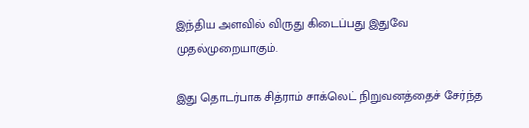இந்திய அளவில் விருது கிடைப்பது இதுவே முதல்முறையாகும்.

இது தொடர்பாக சித்ராம் சாக்லெட் நிறுவனத்தைச் சேர்ந்த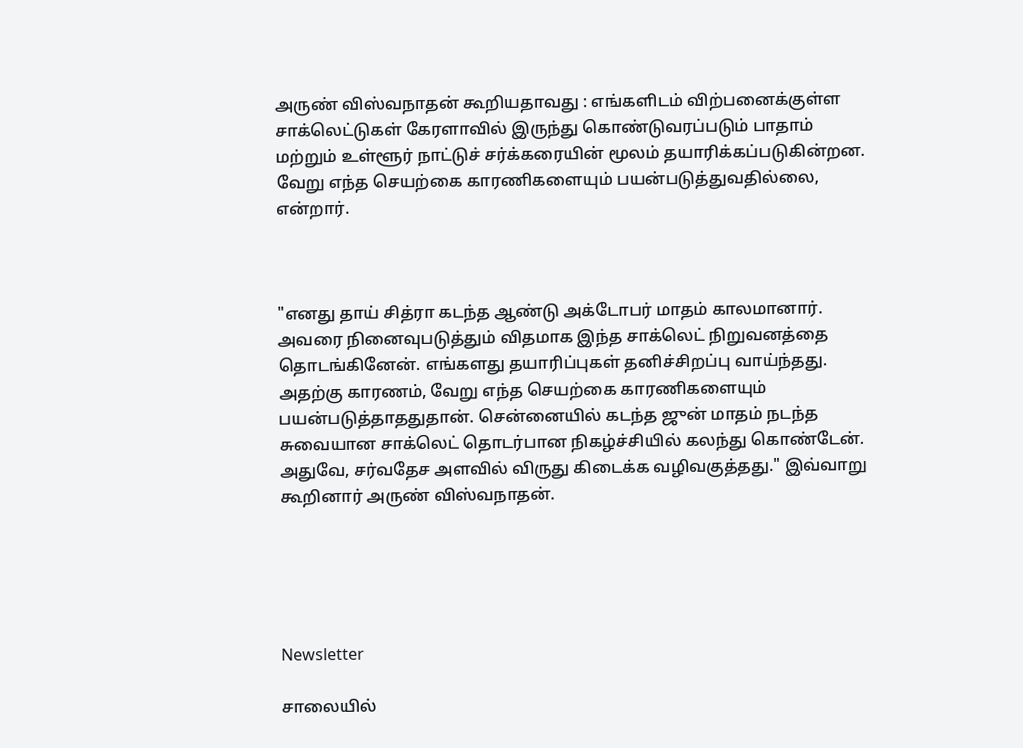அருண் விஸ்வநாதன் கூறியதாவது : எங்களிடம் விற்பனைக்குள்ள சாக்லெட்டுகள் கேரளாவில் இருந்து கொண்டுவரப்படும் பாதாம் மற்றும் உள்ளூர் நாட்டுச் சர்க்கரையின் மூலம் தயாரிக்கப்படுகின்றன. வேறு எந்த செயற்கை காரணிகளையும் பயன்படுத்துவதில்லை, என்றார்.



"எனது தாய் சித்ரா கடந்த ஆண்டு அக்டோபர் மாதம் காலமானார். அவரை நினைவுபடுத்தும் விதமாக இந்த சாக்லெட் நிறுவனத்தை தொடங்கினேன். எங்களது தயாரிப்புகள் தனிச்சிறப்பு வாய்ந்தது. அதற்கு காரணம், வேறு எந்த செயற்கை காரணிகளையும் பயன்படுத்தாததுதான். சென்னையில் கடந்த ஜுன் மாதம் நடந்த சுவையான சாக்லெட் தொடர்பான நிகழ்ச்சியில் கலந்து கொண்டேன். அதுவே, சர்வதேச அளவில் விருது கிடைக்க வழிவகுத்தது." இவ்வாறு கூறினார் அருண் விஸ்வநாதன்.





Newsletter

சாலையில்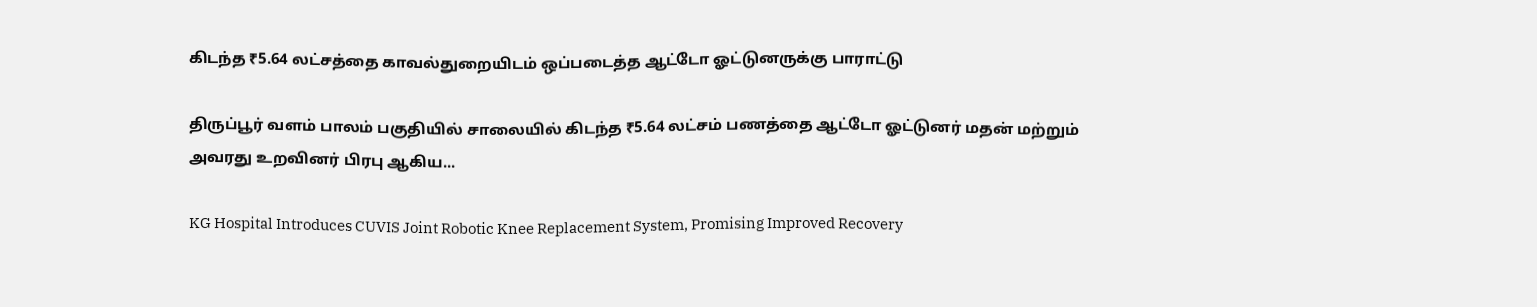கிடந்த ₹5.64 லட்சத்தை காவல்துறையிடம் ஒப்படைத்த ஆட்டோ ஓட்டுனருக்கு பாராட்டு

திருப்பூர் வளம் பாலம் பகுதியில் சாலையில் கிடந்த ₹5.64 லட்சம் பணத்தை ஆட்டோ ஓட்டுனர் மதன் மற்றும் அவரது உறவினர் பிரபு ஆகிய...

KG Hospital Introduces CUVIS Joint Robotic Knee Replacement System, Promising Improved Recovery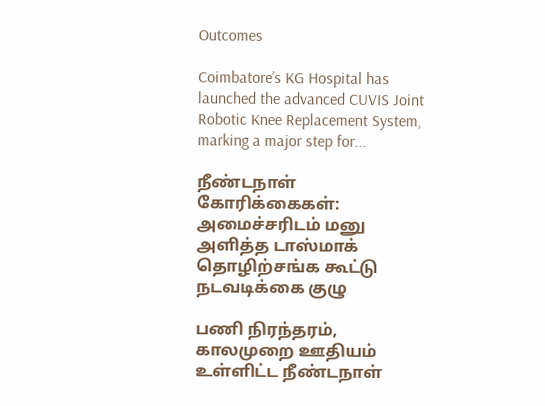Outcomes

Coimbatore’s KG Hospital has launched the advanced CUVIS Joint Robotic Knee Replacement System, marking a major step for...

நீண்டநாள் கோரிக்கைகள்: அமைச்சரிடம் மனு அளித்த டாஸ்மாக் தொழிற்சங்க கூட்டு நடவடிக்கை குழு

பணி நிரந்தரம், காலமுறை ஊதியம் உள்ளிட்ட நீண்டநாள்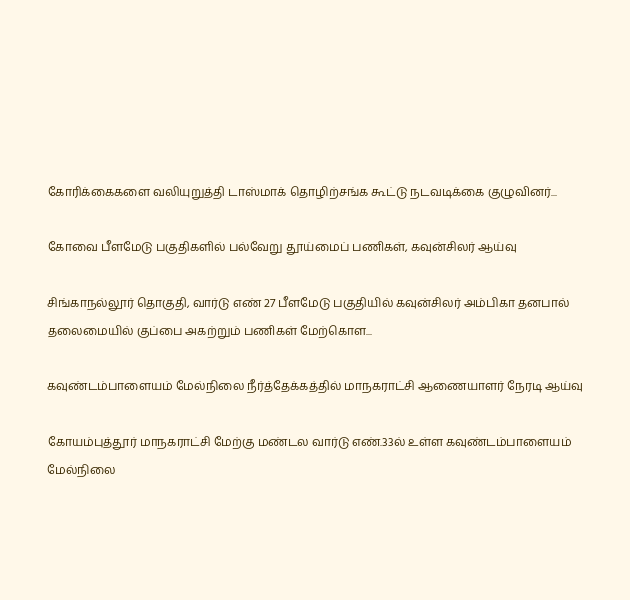கோரிக்கைகளை வலியுறுத்தி டாஸ்மாக் தொழிற்சங்க கூட்டு நடவடிக்கை குழுவினர்...

கோவை பீளமேடு பகுதிகளில் பல்வேறு தூய்மைப் பணிகள், கவுன்சிலர் ஆய்வு

சிங்காநல்லூர் தொகுதி, வார்டு எண் 27 பீளமேடு பகுதியில் கவுன்சிலர் அம்பிகா தனபால் தலைமையில் குப்பை அகற்றும் பணிகள் மேற்கொள...

கவுண்டம்பாளையம் மேல்நிலை நீர்த்தேக்கத்தில் மாநகராட்சி ஆணையாளர் நேரடி ஆய்வு

கோயம்புத்தூர் மாநகராட்சி மேற்கு மண்டல வார்டு எண்.33ல் உள்ள கவுண்டம்பாளையம் மேல்நிலை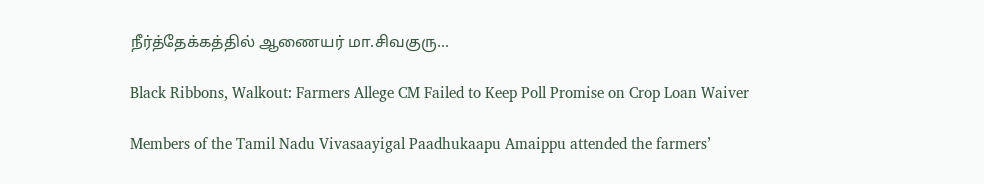நீர்த்தேக்கத்தில் ஆணையர் மா.சிவகுரு...

Black Ribbons, Walkout: Farmers Allege CM Failed to Keep Poll Promise on Crop Loan Waiver

Members of the Tamil Nadu Vivasaayigal Paadhukaapu Amaippu attended the farmers’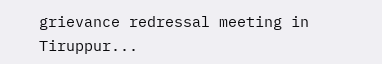grievance redressal meeting in Tiruppur...